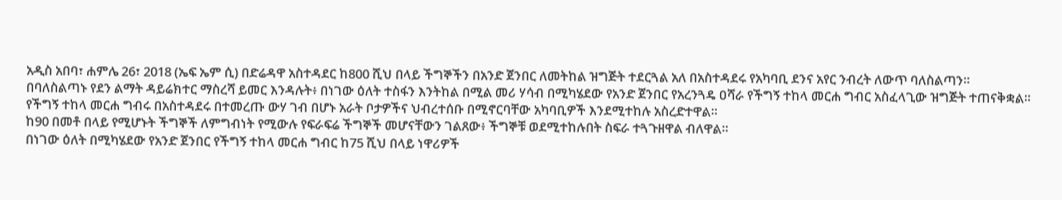አዲስ አበባ፣ ሐምሌ 26፣ 2018 (ኤፍ ኤም ሲ) በድሬዳዋ አስተዳደር ከ800 ሺህ በላይ ችግኞችን በአንድ ጀንበር ለመትከል ዝግጅት ተደርጓል አለ በአስተዳደሩ የአካባቢ ደንና አየር ንብረት ለውጥ ባለስልጣን።
በባለስልጣኑ የደን ልማት ዳይሬክተር ማስረሻ ይመር እንዳሉት፥ በነገው ዕለት ተስፋን እንትከል በሚል መሪ ሃሳብ በሚካሄደው የአንድ ጀንበር የአረንጓዴ ዐሻራ የችግኝ ተከላ መርሐ ግብር አስፈላጊው ዝግጅት ተጠናቅቋል።
የችግኝ ተከላ መርሐ ግብሩ በአስተዳደሩ በተመረጡ ውሃ ገብ በሆኑ አራት ቦታዎችና ህብረተሰቡ በሚኖርባቸው አካባቢዎች እንደሚተከሉ አስረድተዋል።
ከ90 በመቶ በላይ የሚሆኑት ችግኞች ለምግብነት የሚውሉ የፍራፍሬ ችግኞች መሆናቸውን ገልጸው፥ ችግኞቹ ወደሚተከሉበት ስፍራ ተጓጉዘዋል ብለዋል።
በነገው ዕለት በሚካሄደው የአንድ ጀንበር የችግኝ ተከላ መርሐ ግብር ከ75 ሺህ በላይ ነዋሪዎች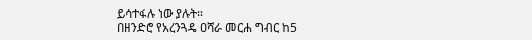ይሳተፋሉ ነው ያሉት።
በዘንድሮ የአረንጓዴ ዐሻራ መርሐ ግብር ከ5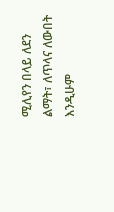ሚሊየን በላይ ለደን ልማት፣ ለጥላና ለውበት እንዲሁም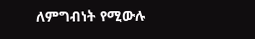ለምግብነት የሚውሉ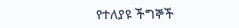የተለያዩ ችግኞች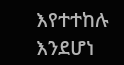እየተተከሉ እንደሆነ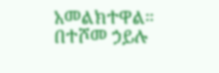አመልክተዋል።
በተሾመ ኃይሉ